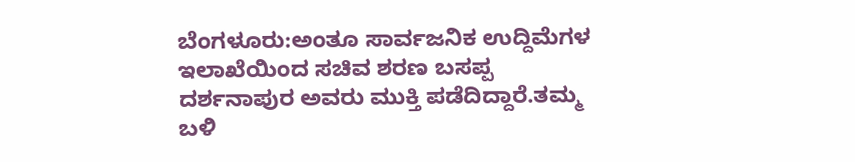ಬೆಂಗಳೂರು:ಅಂತೂ ಸಾರ್ವಜನಿಕ ಉದ್ದಿಮೆಗಳ ಇಲಾಖೆಯಿಂದ ಸಚಿವ ಶರಣ ಬಸಪ್ಪ ದರ್ಶನಾಪುರ ಅವರು ಮುಕ್ತಿ ಪಡೆದಿದ್ದಾರೆ.ತಮ್ಮ ಬಳಿ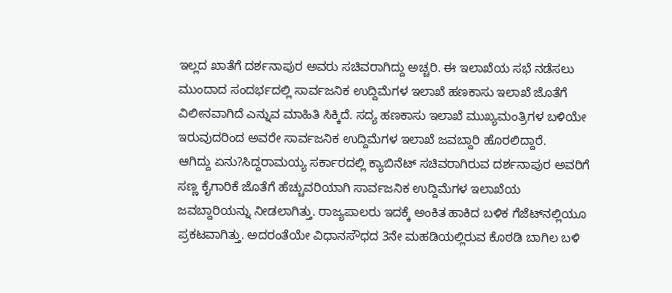ಇಲ್ಲದ ಖಾತೆಗೆ ದರ್ಶನಾಪುರ ಅವರು ಸಚಿವರಾಗಿದ್ದು ಅಚ್ಚರಿ. ಈ ಇಲಾಖೆಯ ಸಭೆ ನಡೆಸಲು ಮುಂದಾದ ಸಂದರ್ಭದಲ್ಲಿ ಸಾರ್ವಜನಿಕ ಉದ್ದಿಮೆಗಳ ಇಲಾಖೆ ಹಣಕಾಸು ಇಲಾಖೆ ಜೊತೆಗೆ ವಿಲೀನವಾಗಿದೆ ಎನ್ನುವ ಮಾಹಿತಿ ಸಿಕ್ಕಿದೆ. ಸದ್ಯ ಹಣಕಾಸು ಇಲಾಖೆ ಮುಖ್ಯಮಂತ್ರಿಗಳ ಬಳಿಯೇ ಇರುವುದರಿಂದ ಅವರೇ ಸಾರ್ವಜನಿಕ ಉದ್ದಿಮೆಗಳ ಇಲಾಖೆ ಜವಬ್ದಾರಿ ಹೊರಲಿದ್ದಾರೆ.
ಆಗಿದ್ದು ಏನು?ಸಿದ್ದರಾಮಯ್ಯ ಸರ್ಕಾರದಲ್ಲಿ ಕ್ಯಾಬಿನೆಟ್ ಸಚಿವರಾಗಿರುವ ದರ್ಶನಾಪುರ ಅವರಿಗೆ ಸಣ್ಣ ಕೈಗಾರಿಕೆ ಜೊತೆಗೆ ಹೆಚ್ಚುವರಿಯಾಗಿ ಸಾರ್ವಜನಿಕ ಉದ್ದಿಮೆಗಳ ಇಲಾಖೆಯ ಜವಬ್ದಾರಿಯನ್ನು ನೀಡಲಾಗಿತ್ತು. ರಾಜ್ಯಪಾಲರು ಇದಕ್ಕೆ ಅಂಕಿತ ಹಾಕಿದ ಬಳಿಕ ಗೆಜೆಟ್‌ನಲ್ಲಿಯೂ ಪ್ರಕಟವಾಗಿತ್ತು. ಅದರಂತೆಯೇ ವಿಧಾನಸೌಧದ 3ನೇ ಮಹಡಿಯಲ್ಲಿರುವ ಕೊಠಡಿ ಬಾಗಿಲ ಬಳಿ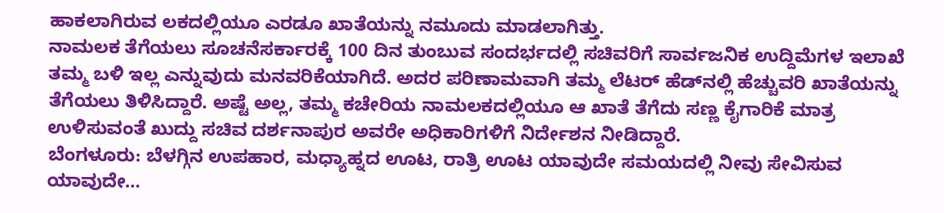ಹಾಕಲಾಗಿರುವ ಲಕದಲ್ಲಿಯೂ ಎರಡೂ ಖಾತೆಯನ್ನು ನಮೂದು ಮಾಡಲಾಗಿತ್ತು.
ನಾಮಲಕ ತೆಗೆಯಲು ಸೂಚನೆಸರ್ಕಾರಕ್ಕೆ 100 ದಿನ ತುಂಬುವ ಸಂದರ್ಭದಲ್ಲಿ ಸಚಿವರಿಗೆ ಸಾರ್ವಜನಿಕ ಉದ್ದಿಮೆಗಳ ಇಲಾಖೆ ತಮ್ಮ ಬಳಿ ಇಲ್ಲ ಎನ್ನುವುದು ಮನವರಿಕೆಯಾಗಿದೆ. ಅದರ ಪರಿಣಾಮವಾಗಿ ತಮ್ಮ ಲೆಟರ್ ಹೆಡ್‌ನಲ್ಲಿ ಹೆಚ್ಚುವರಿ ಖಾತೆಯನ್ನು ತೆಗೆಯಲು ತಿಳಿಸಿದ್ದಾರೆ. ಅಷ್ಟೆ ಅಲ್ಲ, ತಮ್ಮ ಕಚೇರಿಯ ನಾಮಲಕದಲ್ಲಿಯೂ ಆ ಖಾತೆ ತೆಗೆದು ಸಣ್ಣ ಕೈಗಾರಿಕೆ ಮಾತ್ರ ಉಳಿಸುವಂತೆ ಖುದ್ದು ಸಚಿವ ದರ್ಶನಾಪುರ ಅವರೇ ಅಧಿಕಾರಿಗಳಿಗೆ ನಿರ್ದೇಶನ ನೀಡಿದ್ದಾರೆ.
ಬೆಂಗಳೂರು: ಬೆಳಗ್ಗಿನ ಉಪಹಾರ, ಮಧ್ಯಾಹ್ನದ ಊಟ, ರಾತ್ರಿ ಊಟ ಯಾವುದೇ ಸಮಯದಲ್ಲಿ ನೀವು ಸೇವಿಸುವ ಯಾವುದೇ…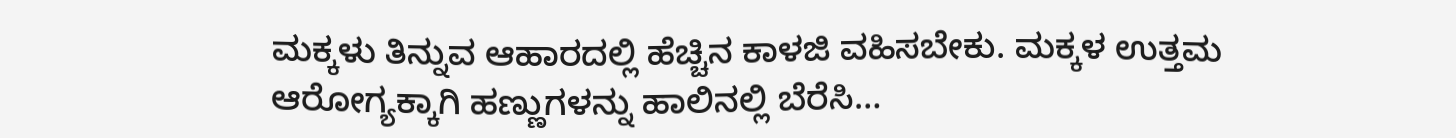ಮಕ್ಕಳು ತಿನ್ನುವ ಆಹಾರದಲ್ಲಿ ಹೆಚ್ಚಿನ ಕಾಳಜಿ ವಹಿಸಬೇಕು. ಮಕ್ಕಳ ಉತ್ತಮ ಆರೋಗ್ಯಕ್ಕಾಗಿ ಹಣ್ಣುಗಳನ್ನು ಹಾಲಿನಲ್ಲಿ ಬೆರೆಸಿ…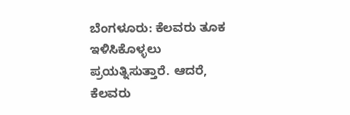ಬೆಂಗಳೂರು: ಕೆಲವರು ತೂಕ ಇಳಿಸಿಕೊಳ್ಳಲು ಪ್ರಯತ್ನಿಸುತ್ತಾರೆ. ಆದರೆ, ಕೆಲವರು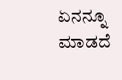ಏನನ್ನೂ ಮಾಡದೆ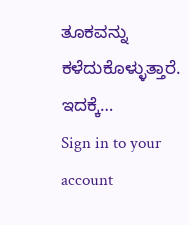ತೂಕವನ್ನು ಕಳೆದುಕೊಳ್ಳುತ್ತಾರೆ. ಇದಕ್ಕೆ…
Sign in to your account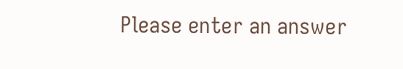Please enter an answer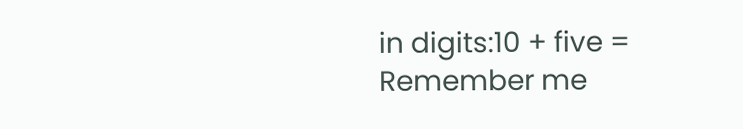in digits:10 + five =
Remember me